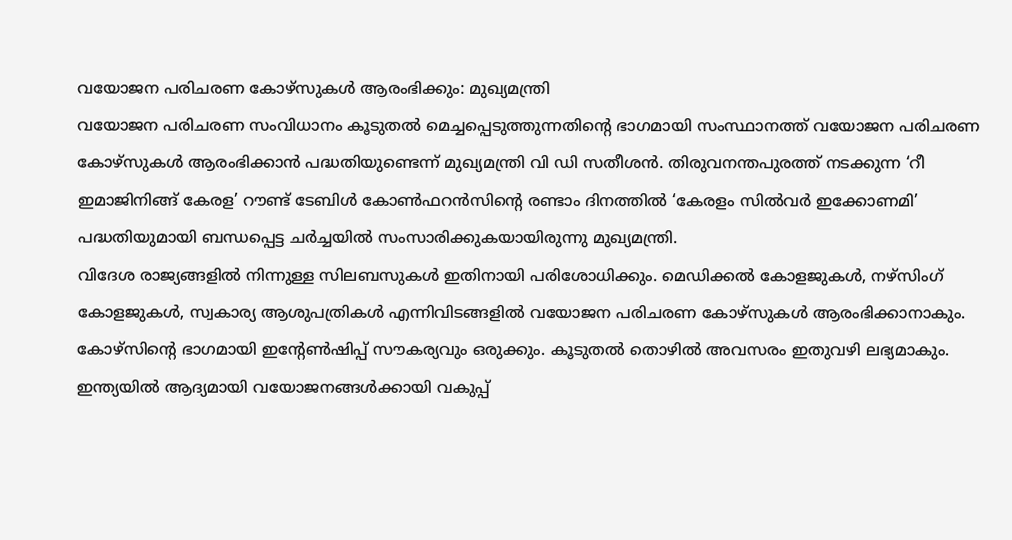വയോജന പരിചരണ കോഴ്സുകൾ ആരംഭിക്കും: മുഖ്യമന്ത്രി
വയോജന പരിചരണ സംവിധാനം കൂടുതൽ മെച്ചപ്പെടുത്തുന്നതിന്റെ ഭാഗമായി സംസ്ഥാനത്ത് വയോജന പരിചരണ കോഴ്സുകൾ ആരംഭിക്കാൻ പദ്ധതിയുണ്ടെന്ന് മുഖ്യമന്ത്രി വി ഡി സതീശൻ. തിരുവനന്തപുരത്ത് നടക്കുന്ന ‘റീ ഇമാജിനിങ്ങ് കേരള’ റൗണ്ട് ടേബിൾ കോൺഫറൻസിന്റെ രണ്ടാം ദിനത്തിൽ ‘കേരളം സിൽവർ ഇക്കോണമി’ പദ്ധതിയുമായി ബന്ധപ്പെട്ട ചർച്ചയിൽ സംസാരിക്കുകയായിരുന്നു മുഖ്യമന്ത്രി.
വിദേശ രാജ്യങ്ങളിൽ നിന്നുള്ള സിലബസുകൾ ഇതിനായി പരിശോധിക്കും. മെഡിക്കൽ കോളജുകൾ, നഴ്സിംഗ് കോളജുകൾ, സ്വകാര്യ ആശുപത്രികൾ എന്നിവിടങ്ങളിൽ വയോജന പരിചരണ കോഴ്സുകൾ ആരംഭിക്കാനാകും. കോഴ്സിന്റെ ഭാഗമായി ഇന്റേൺഷിപ്പ് സൗകര്യവും ഒരുക്കും. കൂടുതൽ തൊഴിൽ അവസരം ഇതുവഴി ലഭ്യമാകും.
ഇന്ത്യയിൽ ആദ്യമായി വയോജനങ്ങൾക്കായി വകുപ്പ്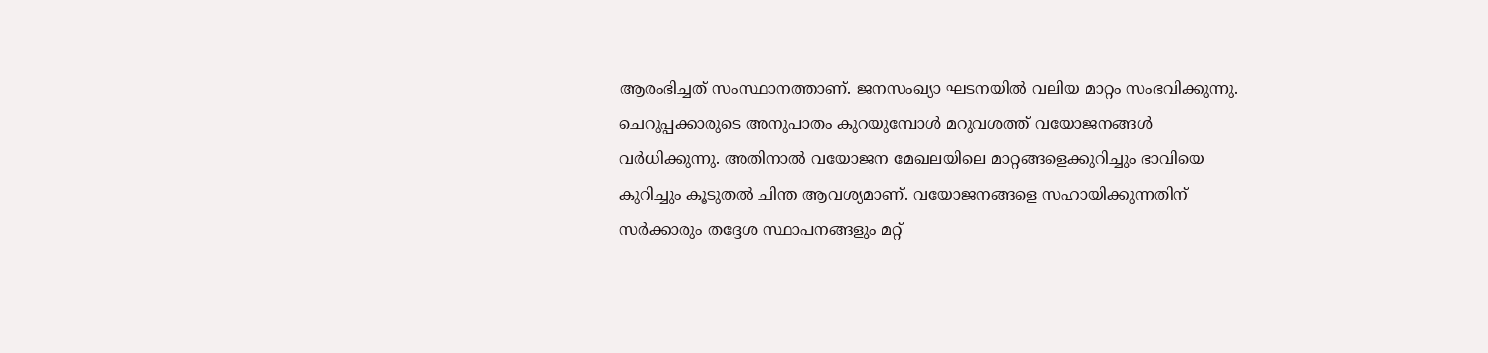ആരംഭിച്ചത് സംസ്ഥാനത്താണ്. ജനസംഖ്യാ ഘടനയിൽ വലിയ മാറ്റം സംഭവിക്കുന്നു. ചെറുപ്പക്കാരുടെ അനുപാതം കുറയുമ്പോൾ മറുവശത്ത് വയോജനങ്ങൾ വർധിക്കുന്നു. അതിനാൽ വയോജന മേഖലയിലെ മാറ്റങ്ങളെക്കുറിച്ചും ഭാവിയെ കുറിച്ചും കൂടുതൽ ചിന്ത ആവശ്യമാണ്. വയോജനങ്ങളെ സഹായിക്കുന്നതിന് സർക്കാരും തദ്ദേശ സ്ഥാപനങ്ങളും മറ്റ്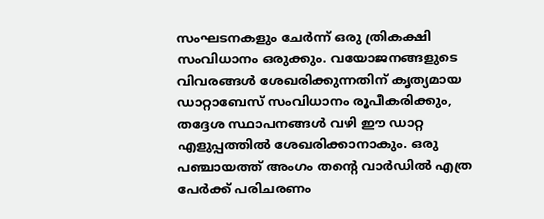സംഘടനകളും ചേർന്ന് ഒരു ത്രികക്ഷി സംവിധാനം ഒരുക്കും. വയോജനങ്ങളുടെ വിവരങ്ങൾ ശേഖരിക്കുന്നതിന് കൃത്യമായ ഡാറ്റാബേസ് സംവിധാനം രൂപീകരിക്കും, തദ്ദേശ സ്ഥാപനങ്ങൾ വഴി ഈ ഡാറ്റ എളുപ്പത്തിൽ ശേഖരിക്കാനാകും. ഒരു പഞ്ചായത്ത് അംഗം തന്റെ വാർഡിൽ എത്ര പേർക്ക് പരിചരണം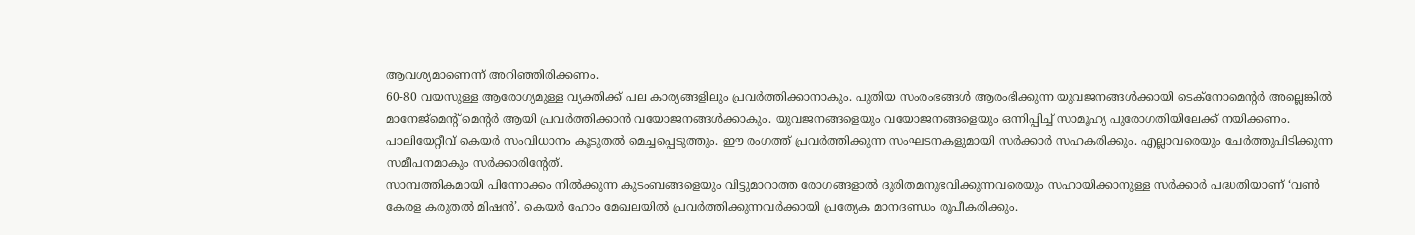ആവശ്യമാണെന്ന് അറിഞ്ഞിരിക്കണം.
60-80 വയസുള്ള ആരോഗ്യമുള്ള വ്യക്തിക്ക് പല കാര്യങ്ങളിലും പ്രവർത്തിക്കാനാകും. പുതിയ സംരംഭങ്ങൾ ആരംഭിക്കുന്ന യുവജനങ്ങൾക്കായി ടെക്നോമെന്റർ അല്ലെങ്കിൽ മാനേജ്മെന്റ് മെന്റർ ആയി പ്രവർത്തിക്കാൻ വയോജനങ്ങൾക്കാകും. യുവജനങ്ങളെയും വയോജനങ്ങളെയും ഒന്നിപ്പിച്ച് സാമൂഹ്യ പുരോഗതിയിലേക്ക് നയിക്കണം. പാലിയേറ്റീവ് കെയർ സംവിധാനം കൂടുതൽ മെച്ചപ്പെടുത്തും. ഈ രംഗത്ത് പ്രവർത്തിക്കുന്ന സംഘടനകളുമായി സർക്കാർ സഹകരിക്കും. എല്ലാവരെയും ചേർത്തുപിടിക്കുന്ന സമീപനമാകും സർക്കാരിന്റേത്.
സാമ്പത്തികമായി പിന്നോക്കം നിൽക്കുന്ന കുടംബങ്ങളെയും വിട്ടുമാറാത്ത രോഗങ്ങളാൽ ദുരിതമനുഭവിക്കുന്നവരെയും സഹായിക്കാനുള്ള സർക്കാർ പദ്ധതിയാണ് ‘വൺ കേരള കരുതൽ മിഷൻ’. കെയർ ഹോം മേഖലയിൽ പ്രവർത്തിക്കുന്നവർക്കായി പ്രത്യേക മാനദണ്ഡം രൂപീകരിക്കും.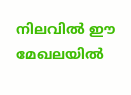നിലവിൽ ഈ മേഖലയിൽ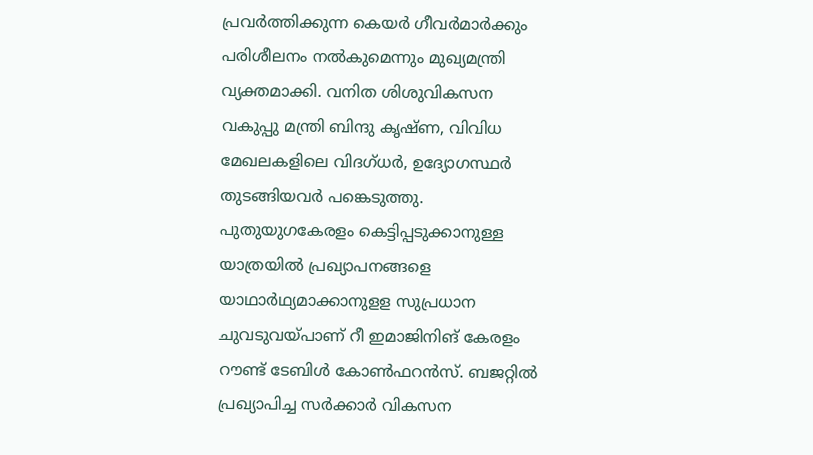പ്രവർത്തിക്കുന്ന കെയർ ഗീവർമാർക്കും പരിശീലനം നൽകുമെന്നും മുഖ്യമന്ത്രി വ്യക്തമാക്കി. വനിത ശിശുവികസന വകുപ്പു മന്ത്രി ബിന്ദു കൃഷ്ണ, വിവിധ മേഖലകളിലെ വിദഗ്ധർ, ഉദ്യോഗസ്ഥർ തുടങ്ങിയവർ പങ്കെടുത്തു.
പുതുയുഗകേരളം കെട്ടിപ്പടുക്കാനുള്ള യാത്രയിൽ പ്രഖ്യാപനങ്ങളെ യാഥാർഥ്യമാക്കാനുളള സുപ്രധാന ചുവടുവയ്പാണ് റീ ഇമാജിനിങ് കേരളം റൗണ്ട് ടേബിൾ കോൺഫറൻസ്. ബജറ്റിൽ പ്രഖ്യാപിച്ച സർക്കാർ വികസന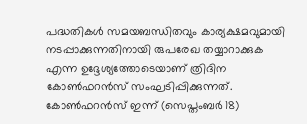പദ്ധതികൾ സമയബന്ധിതവും കാര്യക്ഷമവുമായി നടപ്പാക്കുന്നതിനായി രുപരേഖ തയ്യാറാക്കുക എന്ന ഉദ്ദേശ്യത്തോടെയാണ് ത്രിദിന കോൺഫറൻസ് സംഘടിപ്പിക്കുന്നത്. കോൺഫറൻസ് ഇന്ന് (സെപ്തംബർ 18)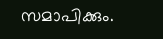സമാപിക്കും.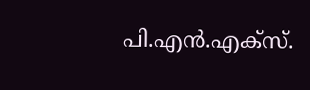പി.എൻ.എക്സ്.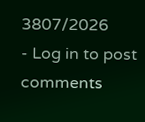3807/2026
- Log in to post comments